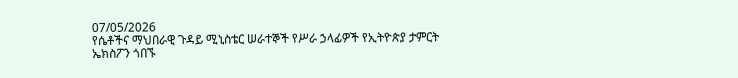07/05/2026
የሴቶችና ማህበራዊ ጉዳይ ሚኒስቴር ሠራተኞች የሥራ ኃላፊዎች የኢትዮጵያ ታምርት ኤክስፖን ጎበኙ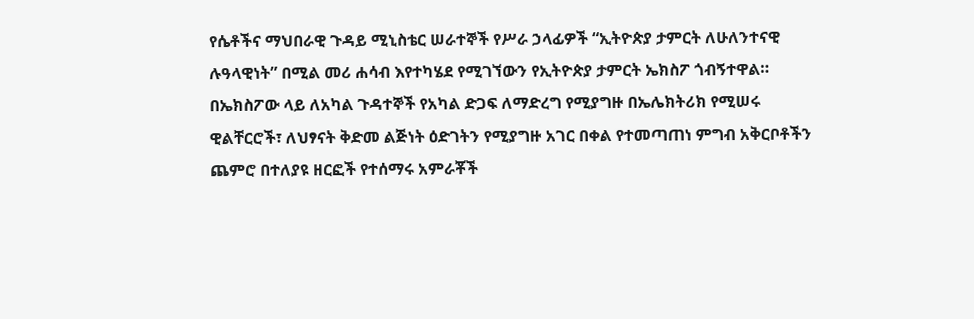የሴቶችና ማህበራዊ ጉዳይ ሚኒስቴር ሠራተኞች የሥራ ኃላፊዎች “ኢትዮጵያ ታምርት ለሁለንተናዊ ሉዓላዊነት” በሚል መሪ ሐሳብ እየተካሄደ የሚገኘውን የኢትዮጵያ ታምርት ኤክስፖ ጎብኝተዋል።
በኤክስፖው ላይ ለአካል ጉዳተኞች የአካል ድጋፍ ለማድረግ የሚያግዙ በኤሌክትሪክ የሚሠሩ ዊልቸርሮች፣ ለህፃናት ቅድመ ልጅነት ዕድገትን የሚያግዙ አገር በቀል የተመጣጠነ ምግብ አቅርቦቶችን ጨምሮ በተለያዩ ዘርፎች የተሰማሩ አምራቾች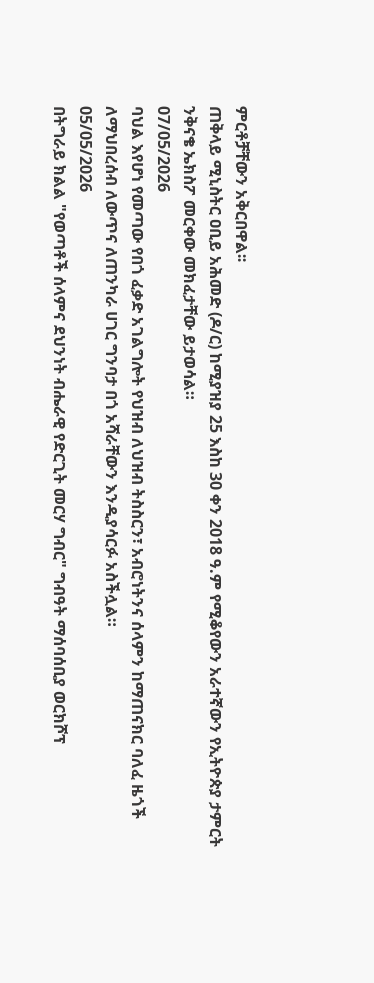ምርቶቻቸውን አቅርበዋል፡፡
ጠቅላይ ሚኒስትር ዐቢይ አሕመድ (ዶ/ር) ከሚያዝያ 25 እስከ 30 ቀን 2018 ዓ.ም የሚቆየውን አራተኛውን የኢትዮጵያ ታምርት ንቅናቄ ኤክስፖ መርቀው መክፈታቸው ይታወሳል።
07/05/2026
ባህል እየሆነ የመጣው የበጎ ፈቃድ አገልግሎት የህዝብ ለህዝብ ትስስርን፣ አብሮነትንና ሰላምን ከማጠናክር ባለፈ ዜጎች ለማህበረሰብ ለውጥና ለጠንካራ ሀገር ግንባታ በጎ አሻራቸውን እንዲያሳርፉ አስችሏል።
05/05/2026
በትግራይ ክልል "የወጣቶች ሰላምና ደህንነት ብሔራዊ የድርጊት መርሃ ግብር" ግብዓት ማሰባሰቢያ ወርክሾፕ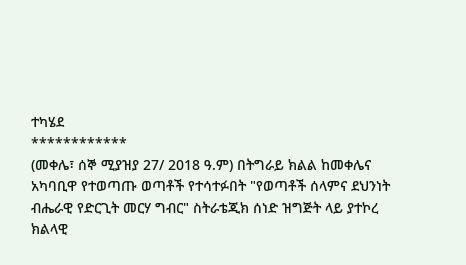ተካሄደ
************
(መቀሌ፣ ሰኞ ሚያዝያ 27/ 2018 ዓ.ም) በትግራይ ክልል ከመቀሌና አካባቢዋ የተወጣጡ ወጣቶች የተሳተፉበት "የወጣቶች ሰላምና ደህንነት ብሔራዊ የድርጊት መርሃ ግብር" ስትራቴጂክ ሰነድ ዝግጅት ላይ ያተኮረ ክልላዊ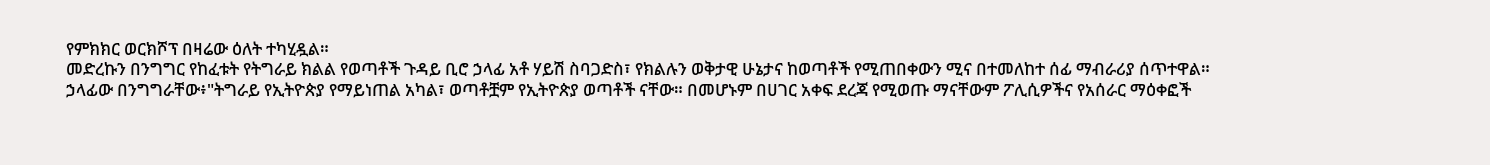የምክክር ወርክሾፕ በዛሬው ዕለት ተካሂዷል።
መድረኩን በንግግር የከፈቱት የትግራይ ክልል የወጣቶች ጉዳይ ቢሮ ኃላፊ አቶ ሃይሽ ስባጋድስ፣ የክልሉን ወቅታዊ ሁኔታና ከወጣቶች የሚጠበቀውን ሚና በተመለከተ ሰፊ ማብራሪያ ሰጥተዋል።
ኃላፊው በንግግራቸው፥"ትግራይ የኢትዮጵያ የማይነጠል አካል፣ ወጣቶቿም የኢትዮጵያ ወጣቶች ናቸው። በመሆኑም በሀገር አቀፍ ደረጃ የሚወጡ ማናቸውም ፖሊሲዎችና የአሰራር ማዕቀፎች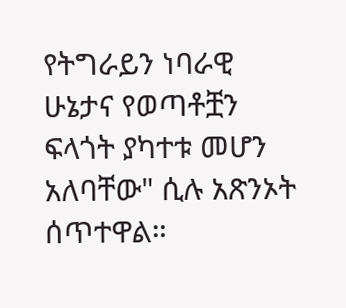የትግራይን ነባራዊ ሁኔታና የወጣቶቿን ፍላጎት ያካተቱ መሆን አለባቸው" ሲሉ አጽንኦት ሰጥተዋል።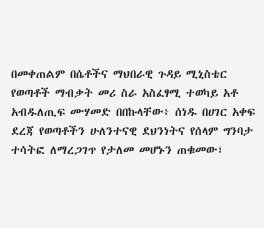በመቀጠልም በሴቶችና ማህበራዊ ጉዳይ ሚኒስቴር የወጣቶች ማብቃት መሪ ስራ አስፈፃሚ ተወካይ አቶ አብዱለጢፍ ሙሃመድ በበኩላቸው፥ ሰነዱ በሀገር አቀፍ ደረጃ የወጣቶችን ሁለንተናዊ ደህንነትና የሰላም ግንባታ ተሳትፎ ለማረጋገጥ የታለመ መሆኑን ጠቁመው፣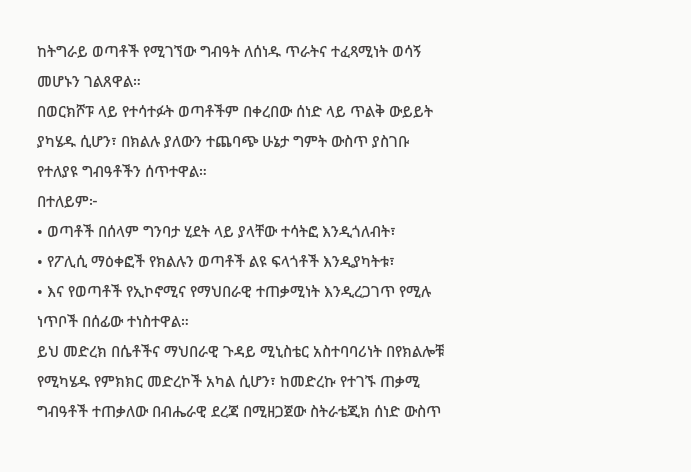ከትግራይ ወጣቶች የሚገኘው ግብዓት ለሰነዱ ጥራትና ተፈጻሚነት ወሳኝ መሆኑን ገልጸዋል።
በወርክሾፑ ላይ የተሳተፉት ወጣቶችም በቀረበው ሰነድ ላይ ጥልቅ ውይይት ያካሄዱ ሲሆን፣ በክልሉ ያለውን ተጨባጭ ሁኔታ ግምት ውስጥ ያስገቡ የተለያዩ ግብዓቶችን ሰጥተዋል።
በተለይም፦
• ወጣቶች በሰላም ግንባታ ሂደት ላይ ያላቸው ተሳትፎ እንዲጎለብት፣
• የፖሊሲ ማዕቀፎች የክልሉን ወጣቶች ልዩ ፍላጎቶች እንዲያካትቱ፣
• እና የወጣቶች የኢኮኖሚና የማህበራዊ ተጠቃሚነት እንዲረጋገጥ የሚሉ ነጥቦች በሰፊው ተነስተዋል።
ይህ መድረክ በሴቶችና ማህበራዊ ጉዳይ ሚኒስቴር አስተባባሪነት በየክልሎቹ የሚካሄዱ የምክክር መድረኮች አካል ሲሆን፣ ከመድረኩ የተገኙ ጠቃሚ ግብዓቶች ተጠቃለው በብሔራዊ ደረጃ በሚዘጋጀው ስትራቴጂክ ሰነድ ውስጥ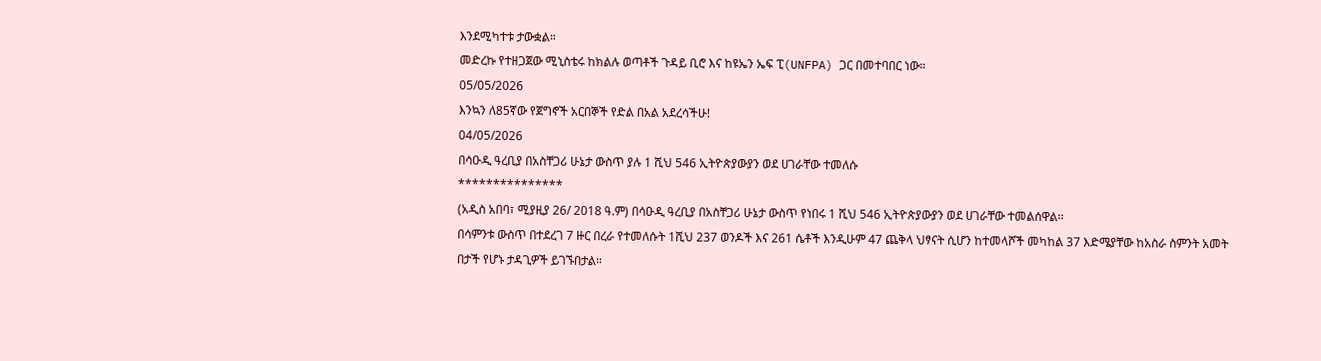እንደሚካተቱ ታውቋል።
መድረኩ የተዘጋጀው ሚኒስቴሩ ከክልሉ ወጣቶች ጉዳይ ቢሮ እና ከዩኤን ኤፍ ፒ(UNFPA) ጋር በመተባበር ነው።
05/05/2026
እንኳን ለ85ኛው የጀግኖች አርበኞች የድል በአል አደረሳችሁ!
04/05/2026
በሳዑዲ ዓረቢያ በአስቸጋሪ ሁኔታ ውስጥ ያሉ 1 ሺህ 546 ኢትዮጵያውያን ወደ ሀገራቸው ተመለሱ
***************
(አዲስ አበባ፣ ሚያዚያ 26/ 2018 ዓ.ም) በሳዑዲ ዓረቢያ በአስቸጋሪ ሁኔታ ውስጥ የነበሩ 1 ሺህ 546 ኢትዮጵያውያን ወደ ሀገራቸው ተመልሰዋል፡፡
በሳምንቱ ውስጥ በተደረገ 7 ዙር በረራ የተመለሱት 1ሺህ 237 ወንዶች እና 261 ሴቶች እንዲሁም 47 ጨቅላ ህፃናት ሲሆን ከተመላሾች መካከል 37 እድሜያቸው ከአስራ ስምንት አመት በታች የሆኑ ታዳጊዎች ይገኙበታል።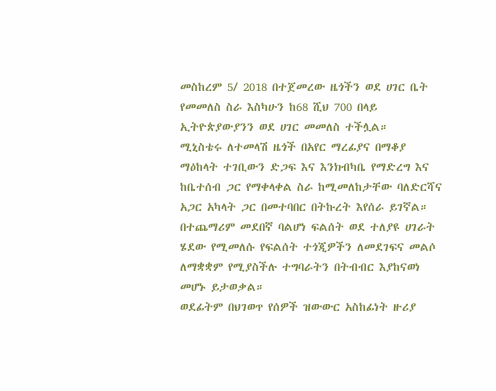መስከረም 5/ 2018 በተጀመረው ዜጎችን ወደ ሀገር ቤት የመመለስ ስራ እስካሁን ከ68 ሺህ 700 በላይ ኢትዮጵያውያንን ወደ ሀገር መመለስ ተችሏል።
ሚኒስቴሩ ለተመላሽ ዜጎች በአየር ማረፊያና በማቆያ ማዕከላት ተገቢውን ድጋፍ እና እንክብካቤ የማድረግ እና ከቤተሰብ ጋር የማቀላቀል ስራ ከሚመለከታቸው ባለድርሻና አጋር አካላት ጋር በመተባበር በትኩረት እየሰራ ይገኛል።
በተጨማሪም መደበኛ ባልሆነ ፍልሰት ወደ ተለያዩ ሀገራት ሄደው የሚመለሱ የፍልሰት ተጎጂዎችን ለመደገፍና መልሶ ለማቋቋም የሚያስችሉ ተግባራትን በትብብር እያከናወነ መሆኑ ይታወቃል።
ወደፊትም በህገወጥ የሰዎች ዝውውር አስከፊነት ዙሪያ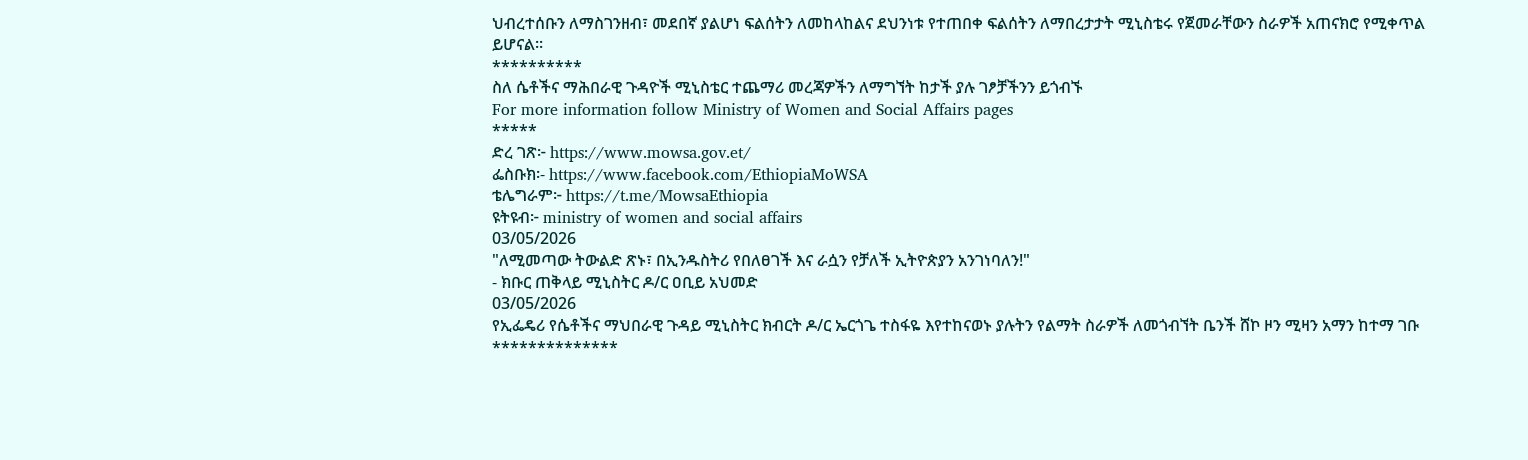ህብረተሰቡን ለማስገንዘብ፣ መደበኛ ያልሆነ ፍልሰትን ለመከላከልና ደህንነቱ የተጠበቀ ፍልሰትን ለማበረታታት ሚኒስቴሩ የጀመራቸውን ስራዎች አጠናክሮ የሚቀጥል ይሆናል።
**********
ስለ ሴቶችና ማሕበራዊ ጉዳዮች ሚኒስቴር ተጨማሪ መረጃዎችን ለማግኘት ከታች ያሉ ገፆቻችንን ይጎብኙ
For more information follow Ministry of Women and Social Affairs pages
*****
ድረ ገጽ፦ https://www.mowsa.gov.et/
ፌስቡክ፡- https://www.facebook.com/EthiopiaMoWSA
ቴሌግራም፦ https://t.me/MowsaEthiopia
ዩትዩብ፦ ministry of women and social affairs
03/05/2026
"ለሚመጣው ትውልድ ጽኑ፣ በኢንዱስትሪ የበለፀገች እና ራሷን የቻለች ኢትዮጵያን አንገነባለን!"
- ክቡር ጠቅላይ ሚኒስትር ዶ/ር ዐቢይ አህመድ
03/05/2026
የኢፌዴሪ የሴቶችና ማህበራዊ ጉዳይ ሚኒስትር ክብርት ዶ/ር ኤርጎጌ ተስፋዬ እየተከናወኑ ያሉትን የልማት ስራዎች ለመጎብኘት ቤንች ሸኮ ዞን ሚዛን አማን ከተማ ገቡ
**************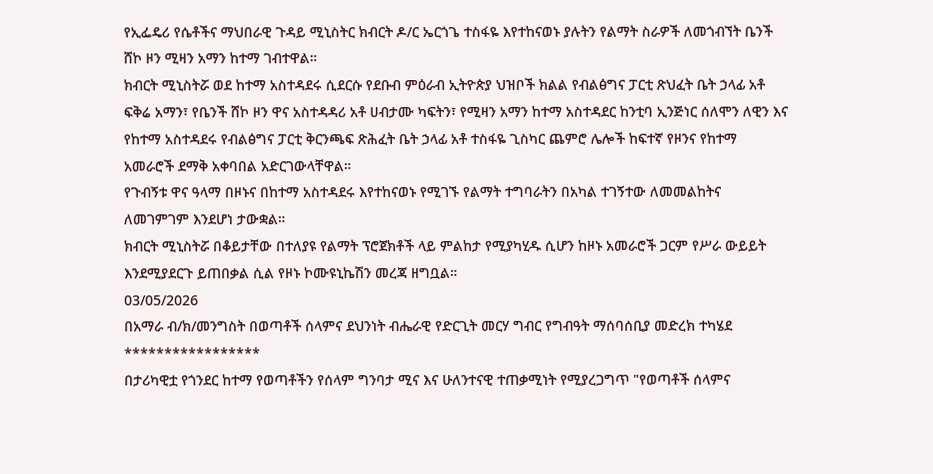የኢፌዴሪ የሴቶችና ማህበራዊ ጉዳይ ሚኒስትር ክብርት ዶ/ር ኤርጎጌ ተስፋዬ እየተከናወኑ ያሉትን የልማት ስራዎች ለመጎብኘት ቤንች ሸኮ ዞን ሚዛን አማን ከተማ ገብተዋል።
ክብርት ሚኒስትሯ ወደ ከተማ አስተዳደሩ ሲደርሱ የደቡብ ምዕራብ ኢትዮጵያ ህዝቦች ክልል የብልፅግና ፓርቲ ጽህፈት ቤት ኃላፊ አቶ ፍቅሬ አማን፣ የቤንች ሸኮ ዞን ዋና አስተዳዳሪ አቶ ሀብታሙ ካፍትን፣ የሚዛን አማን ከተማ አስተዳደር ከንቲባ ኢንጅነር ሰለሞን ለዊን እና የከተማ አስተዳደሩ የብልፅግና ፓርቲ ቅርንጫፍ ጽሕፈት ቤት ኃላፊ አቶ ተስፋዬ ጊስካር ጨምሮ ሌሎች ከፍተኛ የዞንና የከተማ አመራሮች ደማቅ አቀባበል አድርገውላቸዋል።
የጉብኝቱ ዋና ዓላማ በዞኑና በከተማ አስተዳደሩ እየተከናወኑ የሚገኙ የልማት ተግባራትን በአካል ተገኝተው ለመመልከትና ለመገምገም እንደሆነ ታውቋል።
ክብርት ሚኒስትሯ በቆይታቸው በተለያዩ የልማት ፕሮጀክቶች ላይ ምልከታ የሚያካሂዱ ሲሆን ከዞኑ አመራሮች ጋርም የሥራ ውይይት እንደሚያደርጉ ይጠበቃል ሲል የዞኑ ኮሙዩኒኬሽን መረጃ ዘግቧል።
03/05/2026
በአማራ ብ/ክ/መንግስት በወጣቶች ሰላምና ደህንነት ብሔራዊ የድርጊት መርሃ ግብር የግብዓት ማሰባሰቢያ መድረክ ተካሄደ
*****************
በታሪካዊቷ የጎንደር ከተማ የወጣቶችን የሰላም ግንባታ ሚና እና ሁለንተናዊ ተጠቃሚነት የሚያረጋግጥ "የወጣቶች ሰላምና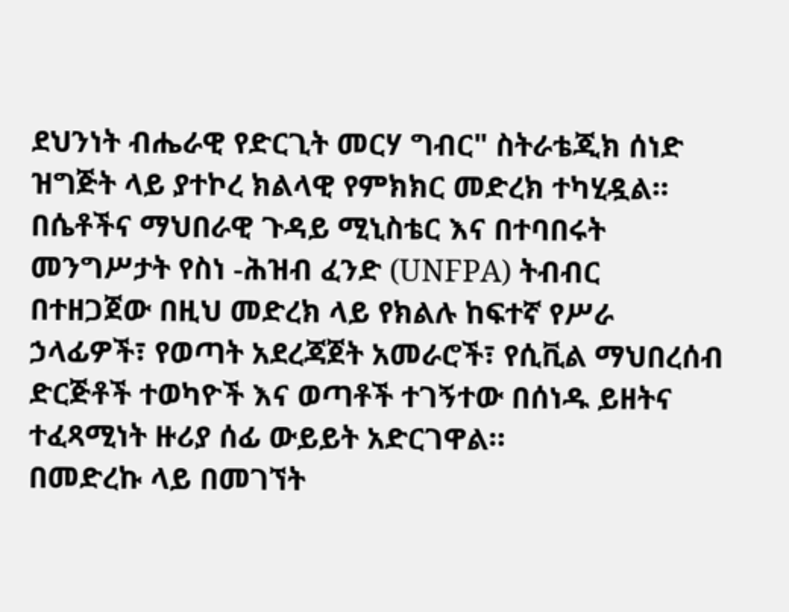ደህንነት ብሔራዊ የድርጊት መርሃ ግብር" ስትራቴጂክ ሰነድ ዝግጅት ላይ ያተኮረ ክልላዊ የምክክር መድረክ ተካሂዷል።
በሴቶችና ማህበራዊ ጉዳይ ሚኒስቴር እና በተባበሩት መንግሥታት የስነ -ሕዝብ ፈንድ (UNFPA) ትብብር በተዘጋጀው በዚህ መድረክ ላይ የክልሉ ከፍተኛ የሥራ ኃላፊዎች፣ የወጣት አደረጃጀት አመራሮች፣ የሲቪል ማህበረሰብ ድርጅቶች ተወካዮች እና ወጣቶች ተገኝተው በሰነዱ ይዘትና ተፈጻሚነት ዙሪያ ሰፊ ውይይት አድርገዋል።
በመድረኩ ላይ በመገኘት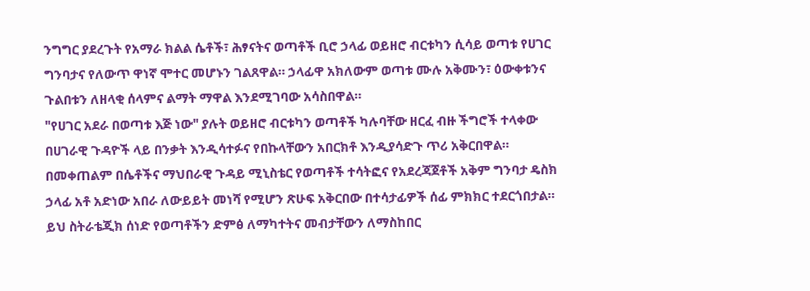ንግግር ያደረጉት የአማራ ክልል ሴቶች፣ ሕፃናትና ወጣቶች ቢሮ ኃላፊ ወይዘሮ ብርቱካን ሲሳይ ወጣቱ የሀገር ግንባታና የለውጥ ዋነኛ ሞተር መሆኑን ገልጸዋል። ኃላፊዋ አክለውም ወጣቱ ሙሉ አቅሙን፣ ዕውቀቱንና ጉልበቱን ለዘላቂ ሰላምና ልማት ማዋል እንደሚገባው አሳስበዋል።
"የሀገር አደራ በወጣቱ እጅ ነው" ያሉት ወይዘሮ ብርቱካን ወጣቶች ካሉባቸው ዘርፈ ብዙ ችግሮች ተላቀው በሀገራዊ ጉዳዮች ላይ በንቃት እንዲሳተፉና የበኩላቸውን አበርክቶ እንዲያሳድጉ ጥሪ አቅርበዋል።
በመቀጠልም በሴቶችና ማህበራዊ ጉዳይ ሚኒስቴር የወጣቶች ተሳትፎና የአደረጃጀቶች አቅም ግንባታ ዴስክ ኃላፊ አቶ አድነው አበራ ለውይይት መነሻ የሚሆን ጽሁፍ አቅርበው በተሳታፊዎች ሰፊ ምክክር ተደርጎበታል።
ይህ ስትራቴጂክ ሰነድ የወጣቶችን ድምፅ ለማካተትና መብታቸውን ለማስከበር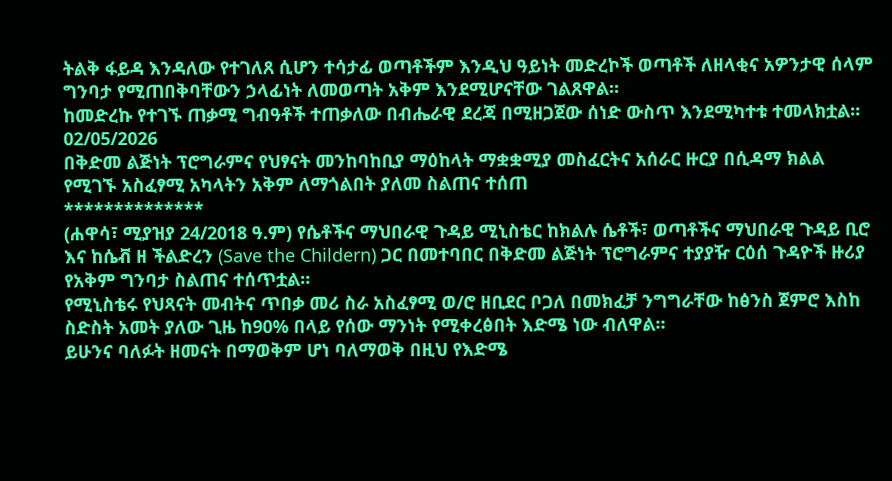ትልቅ ፋይዳ እንዳለው የተገለጸ ሲሆን ተሳታፊ ወጣቶችም እንዲህ ዓይነት መድረኮች ወጣቶች ለዘላቂና አዎንታዊ ሰላም ግንባታ የሚጠበቅባቸውን ኃላፊነት ለመወጣት አቅም እንደሚሆናቸው ገልጸዋል።
ከመድረኩ የተገኙ ጠቃሚ ግብዓቶች ተጠቃለው በብሔራዊ ደረጃ በሚዘጋጀው ሰነድ ውስጥ እንደሚካተቱ ተመላክቷል።
02/05/2026
በቅድመ ልጅነት ፕሮግራምና የህፃናት መንከባከቢያ ማዕከላት ማቋቋሚያ መስፈርትና አሰራር ዙርያ በሲዳማ ክልል የሚገኙ አስፈፃሚ አካላትን አቅም ለማጎልበት ያለመ ስልጠና ተሰጠ
**************
(ሐዋሳ፣ ሚያዝያ 24/2018 ዓ.ም) የሴቶችና ማህበራዊ ጉዳይ ሚኒስቴር ከክልሉ ሴቶች፣ ወጣቶችና ማህበራዊ ጉዳይ ቢሮ እና ከሴቭ ዘ ችልድረን (Save the Childern) ጋር በመተባበር በቅድመ ልጅነት ፕሮግራምና ተያያዥ ርዕሰ ጉዳዮች ዙሪያ የአቅም ግንባታ ስልጠና ተሰጥቷል።
የሚኒስቴሩ የህጻናት መብትና ጥበቃ መሪ ስራ አስፈፃሚ ወ/ሮ ዘቢደር ቦጋለ በመክፈቻ ንግግራቸው ከፅንስ ጀምሮ እስከ ስድስት አመት ያለው ጊዜ ከ90% በላይ የሰው ማንነት የሚቀረፅበት እድሜ ነው ብለዋል።
ይሁንና ባለፉት ዘመናት በማወቅም ሆነ ባለማወቅ በዚህ የእድሜ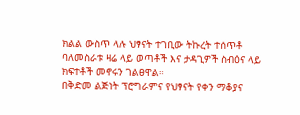ክልል ውስጥ ላሉ ህፃናት ተገቢው ትኩረት ተሰጥቶ ባለመስራቱ ዛሬ ላይ ወጣቶች እና ታዳጊዎች ስብዕና ላይ ክፍተቶች መኖሩን ገልፀዋል።
በቅድመ ልጅነት ፕሮግራምና የህፃናት የቀን ማቆያና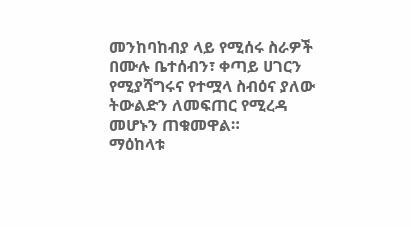መንከባከብያ ላይ የሚሰሩ ስራዎች በሙሉ ቤተሰብን፣ ቀጣይ ሀገርን የሚያሻግሩና የተሟላ ስብዕና ያለው ትውልድን ለመፍጠር የሚረዳ መሆኑን ጠቁመዋል።
ማዕከላቱ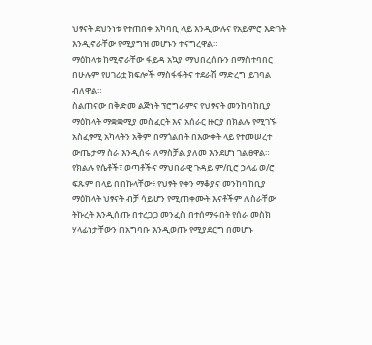ህፃናት ደህንነቱ የተጠበቀ አካባቢ ላይ እንዲውሉና የአይምሮ እድገት እንዲኖራቸው የሚያግዝ መሆኑን ተናግረዋል።
ማዕከላቱ ከሚኖራቸው ፋይዳ አኳያ ማህበረሰቡን በማስተባበር በሁሉም የሀገሪቷ ክፍሎች ማስፋፋትና ተደራሽ ማድረግ ይገባል ብለዋል።
ስልጠናው በቅድመ ልጅነት ፕሮግራምና የህፃናት መንከባከቢያ ማዕከላት ማቋቋሚያ መስፈርት እና አሰራር ዙርያ በክልሉ የሚገኙ አስፈፃሚ አካላትን አቅም በማጎልበት በእውቀት ላይ የተመሠረተ ውጤታማ ስራ እንዲሰሩ ለማስቻል ያለመ እንደሆነ ገልፀዋል።
የክልሉ የሴቶች፣ ወጣቶችና ማህበራዊ ጉዳይ ም/ቢሮ ኃላፊ ወ/ሮ ፍጹም በላይ በበኩላቸው፥ የህፃት የቀን ማቆያና መንከባከቢያ ማዕከላት ህፃናት ብቻ ሳይሆን የሚጠቀሙት እናቶችም ለስራቸው ትኩረት እንዲሰጡ በተረጋጋ መንፈስ በተሰማሩበት የሰራ መስክ ሃላፊነታቸውን በአግባቡ እንዲወጡ የሚያደርግ በመሆኑ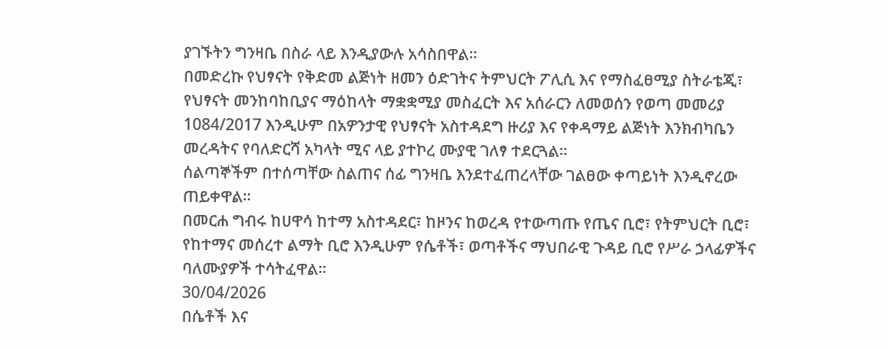ያገኙትን ግንዛቤ በስራ ላይ እንዲያውሉ አሳስበዋል።
በመድረኩ የህፃናት የቅድመ ልጅነት ዘመን ዕድገትና ትምህርት ፖሊሲ እና የማስፈፀሚያ ስትራቴጂ፣ የህፃናት መንከባከቢያና ማዕከላት ማቋቋሚያ መስፈርት እና አሰራርን ለመወሰን የወጣ መመሪያ 1084/2017 እንዲሁም በአዎንታዊ የህፃናት አስተዳደግ ዙሪያ እና የቀዳማይ ልጅነት እንክብካቤን መረዳትና የባለድርሻ አካላት ሚና ላይ ያተኮረ ሙያዊ ገለፃ ተደርጓል።
ሰልጣኞችም በተሰጣቸው ስልጠና ሰፊ ግንዛቤ እንደተፈጠረላቸው ገልፀው ቀጣይነት እንዲኖረው ጠይቀዋል።
በመርሐ ግብሩ ከሀዋሳ ከተማ አስተዳደር፣ ከዞንና ከወረዳ የተውጣጡ የጤና ቢሮ፣ የትምህርት ቢሮ፣ የከተማና መሰረተ ልማት ቢሮ እንዲሁም የሴቶች፣ ወጣቶችና ማህበራዊ ጉዳይ ቢሮ የሥራ ኃላፊዎችና ባለሙያዎች ተሳትፈዋል።
30/04/2026
በሴቶች እና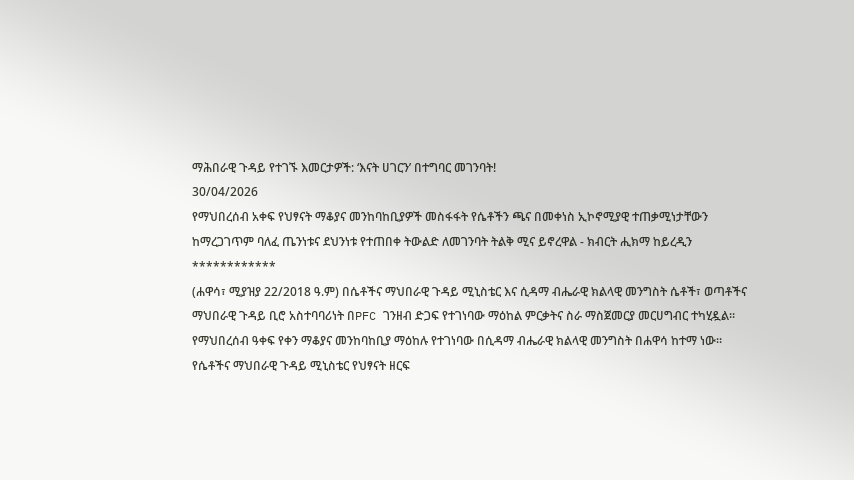ማሕበራዊ ጉዳይ የተገኙ እመርታዎች: ‘እናት ሀገርን’ በተግባር መገንባት!
30/04/2026
የማህበረሰብ አቀፍ የህፃናት ማቆያና መንከባከቢያዎች መስፋፋት የሴቶችን ጫና በመቀነስ ኢኮኖሚያዊ ተጠቃሚነታቸውን ከማረጋገጥም ባለፈ ጤንነቱና ደህንነቱ የተጠበቀ ትውልድ ለመገንባት ትልቅ ሚና ይኖረዋል - ክብርት ሒክማ ከይረዲን
************
(ሐዋሳ፣ ሚያዝያ 22/2018 ዓ.ም) በሴቶችና ማህበራዊ ጉዳይ ሚኒስቴር እና ሲዳማ ብሔራዊ ክልላዊ መንግስት ሴቶች፣ ወጣቶችና ማህበራዊ ጉዳይ ቢሮ አስተባባሪነት በPFC ገንዘብ ድጋፍ የተገነባው ማዕከል ምርቃትና ስራ ማስጀመርያ መርሀግብር ተካሂዷል።
የማህበረሰብ ዓቀፍ የቀን ማቆያና መንከባከቢያ ማዕከሉ የተገነባው በሲዳማ ብሔራዊ ክልላዊ መንግስት በሐዋሳ ከተማ ነው።
የሴቶችና ማህበራዊ ጉዳይ ሚኒስቴር የህፃናት ዘርፍ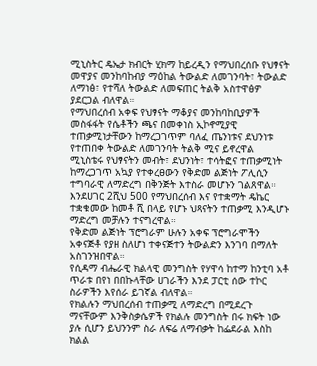ሚኒስትር ዴኤታ ክብርት ሂክማ ከይረዲን የማህበረሰቡ የህፃናት መዋያና መንከባከብያ ማዕከል ትውልድ ለመገንባት፣ ትውልድ ለማነፅ፣ የተሻለ ትውልድ ለመፍጠር ትልቅ አስተዋፅዎ ያደርጋል ብለዋል።
የማህበረሰብ አቀፍ የህፃናት ማቆያና መንከባከቢያዎች መስፋፋት የሴቶችን ጫና በመቀነስ ኢኮኖሚያዊ ተጠቃሚነታቸውን ከማረጋገጥም ባለፈ ጤንነቱና ደህንነቱ የተጠበቀ ትውልድ ለመገንባት ትልቅ ሚና ይኖረዋል
ሚኒስቴሩ የህፃናትን መብት፣ ደህንነት፣ ተሳትፎና ተጠቃሚነት ከማረጋገጥ አኳያ የተቀረፀውን የቅድመ ልጅነት ፖሊሲን ተግባራዊ ለማድረግ በቅንጅት እተስራ መሆኑን ገልጸዋል።
እንደሀገር 2ሺህ 500 የማህበረሰብ እና የተቋማት ዴኬር ተቋቁመው ከመቶ ሺ በላይ የሆኑ ህጻናትን ተጠቃሚ እንዲሆኑ ማድረግ መቻሉን ተናግረዋል።
የቅድመ ልጅነት ፕሮግራም ሁሉን አቀፍ ፕሮግራሞችን አቀናጅቶ የያዘ ስለሆነ ተቀናጅተን ትውልድን እንገባ በማለት አስገንዝበዋል።
የሲዳማ ብሔራዊ ክልላዊ መንግስት የሃዋሳ ከተማ ከንቲባ አቶ ጥራቱ በየነ በበኩላቸው ሀገራችን እንደ ፓርቲ ሰው ተኮር ስራዎችን እየሰራ ይገኛል ብለዋል።
የክልሉን ማህበረሰብ ተጠቃሚ ለማድረግ በሚደረጉ ማናቸውም እንቅስቃሴዎች የክልሉ መንግስት በሩ ክፍት ነው ያሉ ሲሆን ይህንንም ስራ ለፍሬ ለማብቃት ከፌደራል እስከ ክልል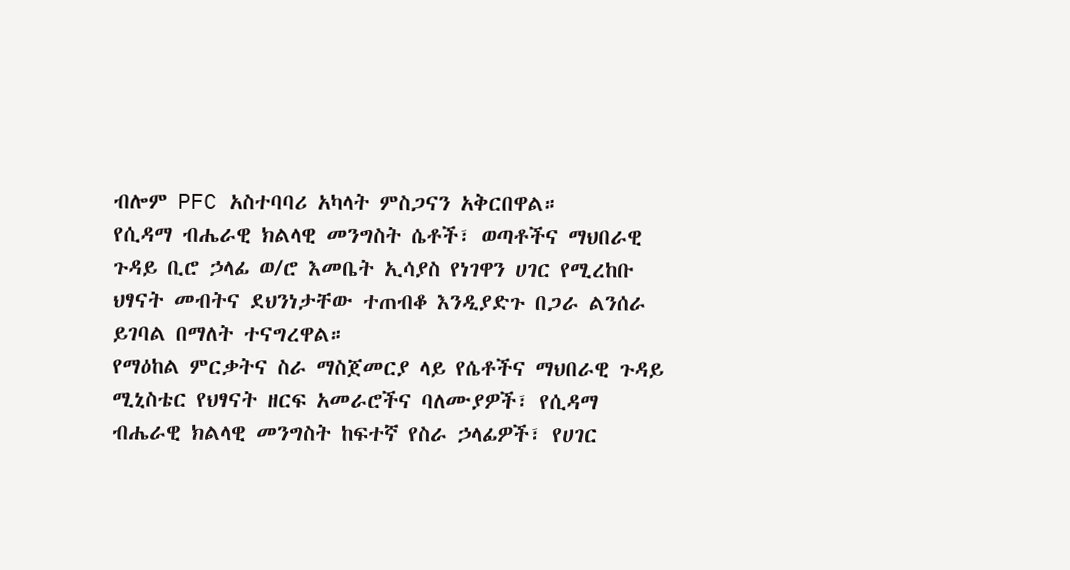ብሎም PFC አስተባባሪ አካላት ምስጋናን አቅርበዋል።
የሲዳማ ብሔራዊ ክልላዊ መንግስት ሴቶች፣ ወጣቶችና ማህበራዊ ጉዳይ ቢሮ ኃላፊ ወ/ሮ እመቤት ኢሳያስ የነገዋን ሀገር የሚረከቡ ህፃናት መብትና ደህንነታቸው ተጠብቆ እንዲያድጉ በጋራ ልንሰራ ይገባል በማለት ተናግረዋል።
የማዕከል ምርቃትና ስራ ማስጀመርያ ላይ የሴቶችና ማህበራዊ ጉዳይ ሚኒስቴር የህፃናት ዘርፍ አመራሮችና ባለሙያዎች፣ የሲዳማ ብሔራዊ ክልላዊ መንግስት ከፍተኛ የስራ ኃላፊዎች፣ የሀገር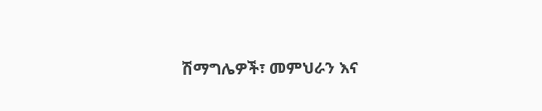ሽማግሌዎች፣ መምህራን እና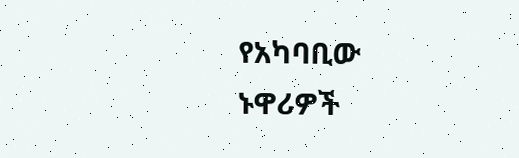የአካባቢው ኑዋሪዎች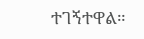ተገኝተዋል።